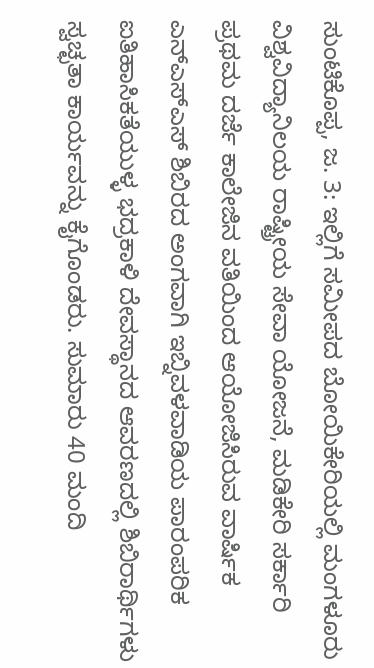ಸುಂಟಿಕೊಪ್ಪ, ಜ. 3: ಇಲ್ಲಿಗೆ ಸಮೀಪದ ಬೋಯಿಕೇರಿಯಲ್ಲಿ ಮಂಗಳೂರು ವಿಶ್ವವಿದ್ಯಾನಿಲಯ ರಾಷ್ಟ್ರೀಯ ಸೇವಾ ಯೋಜನೆ, ಮಡಿಕೇರಿ ಸರ್ಕಾರಿ ಪ್ರಥಮ ದರ್ಜೆ ಕಾಲೇಜಿನ ವತಿಯಿಂದ ಆಯೋಜಿಸಿರುವ ವಾರ್ಷಿಕ ಎನ್‍ಎಸ್‍ಎಸ್ ಶಿಬಿರದ ಅಂಗವಾಗಿ ಇಬ್ನಿವಳವಾಡಿಯ ಪಾರಂಪರಿಕ ಐತಿಹಾಸಿಕತೆಯುಳ್ಳ ಭದ್ರಕಾಳಿ ದೇವಸ್ಥಾನದ ಆವರಣದಲ್ಲಿ ಶಿಬಿರಾರ್ಥಿಗಳು ಸ್ವಚ್ಛತಾ ಕಾರ್ಯವನ್ನು ಕೈಗೊಂಡರು. ಸುಮಾರು 40 ಮಂದಿ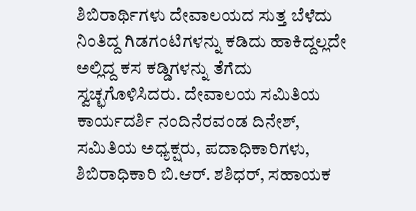ಶಿಬಿರಾರ್ಥಿಗಳು ದೇವಾಲಯದ ಸುತ್ತ ಬೆಳೆದು ನಿಂತಿದ್ದ ಗಿಡಗಂಟಿಗಳನ್ನು ಕಡಿದು ಹಾಕಿದ್ದಲ್ಲದೇ ಅಲ್ಲಿದ್ದ ಕಸ ಕಡ್ಡಿಗಳನ್ನು ತೆಗೆದು ಸ್ವಚ್ಛಗೊಳಿಸಿದರು. ದೇವಾಲಯ ಸಮಿತಿಯ ಕಾರ್ಯದರ್ಶಿ ನಂದಿನೆರವಂಡ ದಿನೇಶ್, ಸಮಿತಿಯ ಅಧ್ಯಕ್ಷರು, ಪದಾಧಿಕಾರಿಗಳು, ಶಿಬಿರಾಧಿಕಾರಿ ಬಿ.ಆರ್. ಶಶಿಧರ್, ಸಹಾಯಕ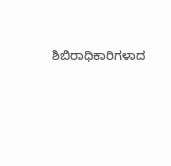ಶಿಬಿರಾಧಿಕಾರಿಗಳಾದ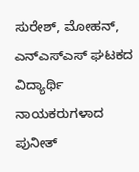ಸುರೇಶ್, ಮೋಹನ್, ಎನ್‍ಎಸ್‍ಎಸ್ ಘಟಕದ ವಿದ್ಯಾರ್ಥಿ ನಾಯಕರುಗಳಾದ ಪುನೀತ್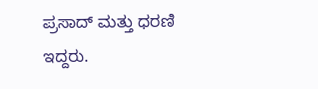ಪ್ರಸಾದ್ ಮತ್ತು ಧರಣಿ ಇದ್ದರು.